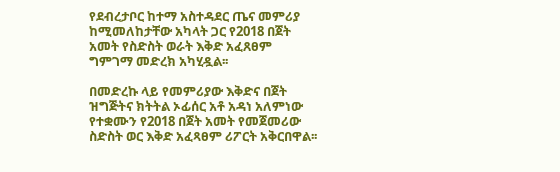የደብረታቦር ከተማ አስተዳደር ጤና መምሪያ ከሚመለከታቸው አካላት ጋር የ2018 በጀት አመት የስድስት ወራት እቅድ አፈጸፀም ግምገማ መድረክ አካሂዷል፡፡

በመድረኩ ላይ የመምሪያው እቅድና በጀት ዝግጅትና ክትትል ኦፊሰር አቶ አዳነ አለምነው የተቋሙን የ2018 በጀት አመት የመጀመሪው ስድስት ወር እቅድ አፈጻፀም ሪፖርት አቅርበዋል፡፡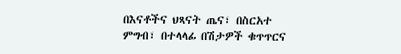በእናቶችና ህጻናት ጤና፣ በስርአተ ምግብ፣ በተላላፊ በሽታዎች ቁጥጥርና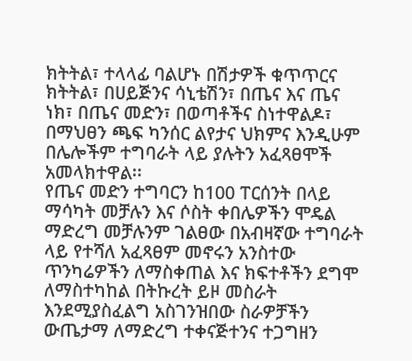ክትትል፣ ተላላፊ ባልሆኑ በሽታዎች ቁጥጥርና ክትትል፣ በሀይጅንና ሳኒቴሽን፣ በጤና እና ጤና ነክ፣ በጤና መድን፣ በወጣቶችና ስነተዋልዶ፣ በማህፀን ጫፍ ካንሰር ልየታና ህክምና እንዲሁም በሌሎችም ተግባራት ላይ ያሉትን አፈጻፀሞች አመላክተዋል፡፡
የጤና መድን ተግባርን ከ100 ፐርሰንት በላይ ማሳካት መቻሉን እና ሶስት ቀበሌዎችን ሞዴል ማድረግ መቻሉንም ገልፀው በአብዛኛው ተግባራት ላይ የተሻለ አፈጻፀም መኖሩን አንስተው ጥንካሬዎችን ለማስቀጠል እና ክፍተቶችን ደግሞ ለማስተካከል በትኩረት ይዞ መስራት እንደሚያስፈልግ አስገንዝበው ስራዎቻችን ውጤታማ ለማድረግ ተቀናጅተንና ተጋግዘን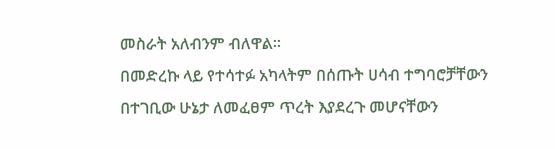መስራት አለብንም ብለዋል፡፡
በመድረኩ ላይ የተሳተፉ አካላትም በሰጡት ሀሳብ ተግባሮቻቸውን በተገቢው ሁኔታ ለመፈፀም ጥረት እያደረጉ መሆናቸውን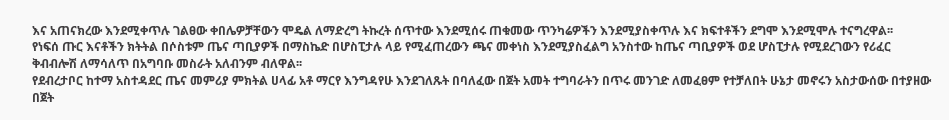እና አጠናክረው እንደሚቀጥሉ ገልፀው ቀበሌዎቻቸውን ሞዴል ለማድረግ ትኩረት ሰጥተው እንደሚሰሩ ጠቁመው ጥንካሬዎችን እንደሚያስቀጥሉ እና ክፍተቶችን ደግሞ እንደሚሞሉ ተናግረዋል፡፡
የነፍሰ ጡር እናቶችን ክትትል በሶስቱም ጤና ጣቢያዎች በማስኬድ በሆስፒታሉ ላይ የሚፈጠረውን ጫና መቀነስ እንደሚያስፈልግ አንስተው ከጤና ጣቢያዎች ወደ ሆስፒታሉ የሚደረገውን የሪፈር ቅብብሎሽ ለማሳለጥ በአግባቡ መስራት አለብንም ብለዋል፡፡
የደብረታቦር ከተማ አስተዳደር ጤና መምሪያ ምክትል ሀላፊ አቶ ማርየ እንግዳየሁ እንደገለጹት በባለፈው በጀት አመት ተግባራትን በጥሩ መንገድ ለመፈፀም የተቻለበት ሁኔታ መኖሩን አስታውሰው በተያዘው በጀት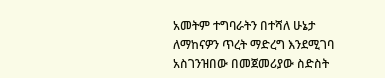አመትም ተግባራትን በተሻለ ሁኔታ ለማከናዎን ጥረት ማድረግ እንደሚገባ አስገንዝበው በመጀመሪያው ስድስት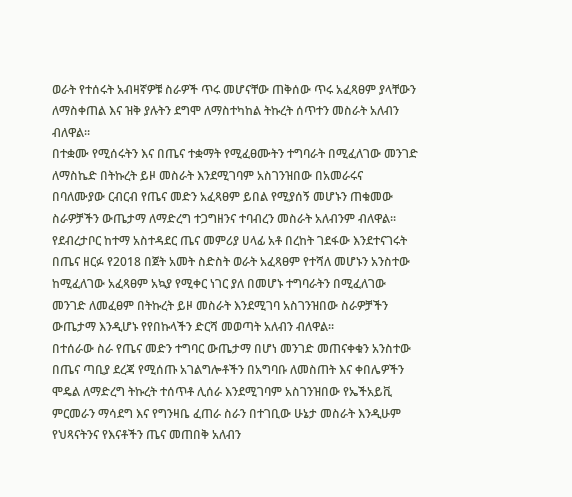ወራት የተሰሩት አብዛኛዎቹ ስራዎች ጥሩ መሆናቸው ጠቅሰው ጥሩ አፈጻፀም ያላቸውን ለማስቀጠል እና ዝቅ ያሉትን ደግሞ ለማስተካከል ትኩረት ሰጥተን መስራት አለብን ብለዋል፡፡
በተቋሙ የሚሰሩትን እና በጤና ተቋማት የሚፈፀሙትን ተግባራት በሚፈለገው መንገድ ለማስኬድ በትኩረት ይዞ መስራት እንደሚገባም አስገንዝበው በአመራሩና በባለሙያው ርብርብ የጤና መድን አፈጻፀም ይበል የሚያሰኝ መሆኑን ጠቁመው ስራዎቻችን ውጤታማ ለማድረግ ተጋግዘንና ተባብረን መስራት አለብንም ብለዋል፡፡
የደብረታቦር ከተማ አስተዳደር ጤና መምሪያ ሀላፊ አቶ በረከት ገደፋው እንደተናገሩት በጤና ዘርፉ የ2018 በጀት አመት ስድስት ወራት አፈጻፀም የተሻለ መሆኑን አንስተው ከሚፈለገው አፈጻፀም አኳያ የሚቀር ነገር ያለ በመሆኑ ተግባራትን በሚፈለገው መንገድ ለመፈፀም በትኩረት ይዞ መስራት እንደሚገባ አስገንዝበው ስራዎቻችን ውጤታማ እንዲሆኑ የየበኩላችን ድርሻ መወጣት አለብን ብለዋል፡፡
በተሰራው ስራ የጤና መድን ተግባር ውጤታማ በሆነ መንገድ መጠናቀቁን አንስተው በጤና ጣቢያ ደረጃ የሚሰጡ አገልግሎቶችን በአግባቡ ለመስጠት እና ቀበሌዎችን ሞዴል ለማድረግ ትኩረት ተሰጥቶ ሊሰራ እንደሚገባም አስገንዝበው የኤችአይቪ ምርመራን ማሳደግ እና የግንዛቤ ፈጠራ ስራን በተገቢው ሁኔታ መስራት እንዲሁም የህጻናትንና የእናቶችን ጤና መጠበቅ አለብን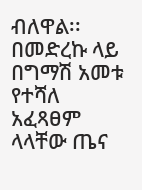ብለዋል፡፡
በመድረኩ ላይ በግማሽ አመቱ የተሻለ አፈጻፀም ላላቸው ጤና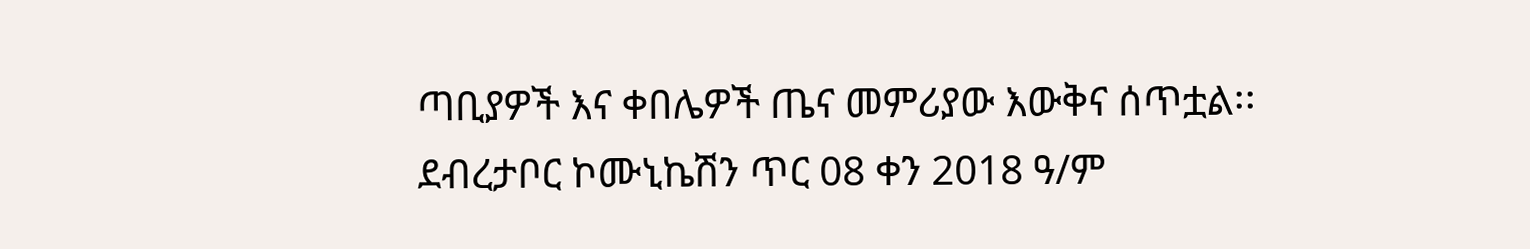ጣቢያዎች እና ቀበሌዎች ጤና መምሪያው እውቅና ሰጥቷል፡፡
ደብረታቦር ኮሙኒኬሽን ጥር 08 ቀን 2018 ዓ/ም